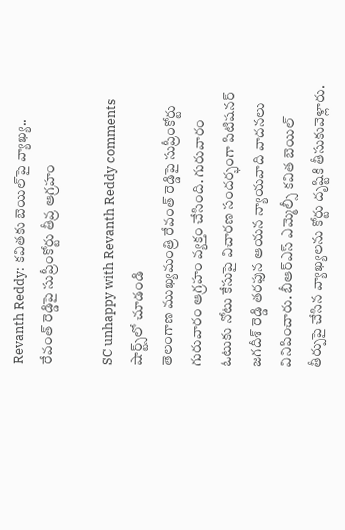Revanth Reddy: కవితకు బెయిల్‌పై వ్యాఖ్య.. రేవంత్ రెడ్డిపై సుప్రీంకోర్టు తీవ్ర ఆగ్రహం

SC unhappy with Revanth Reddy comments
షార్ట్స్‌లో చూడండి
తెలంగాణ ముఖ్యమంత్రి రేవంత్ రెడ్డిపై సుప్రీంకోర్టు గురువారం ఆగ్రహం వ్యక్తం చేసింది. గురువారం ఓటుకు నోటు కేసుపై విచారణ సందర్భంగా పిటిషనర్ జగదీశ్ రెడ్డి తరఫున ఆయన న్యాయవాది వాదనలు వినిపించారు. బీఆర్ఎస్ ఎమ్మెల్సీ కవిత బెయిల్ తీర్పుపై చేసిన వ్యాఖ్యలను కోర్టు దృష్టికి తీసుకువెళ్లారు.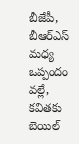బీజేపీ, బీఆర్ఎస్ మ‌ధ్య ఒప్పందం వ‌ల్లే, క‌విత‌కు బెయిల్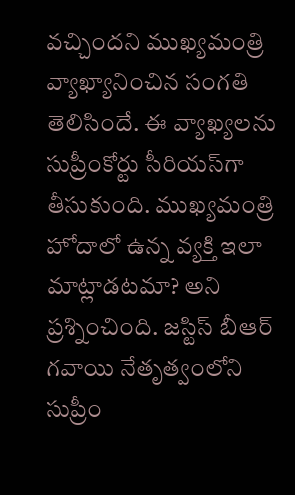వ‌చ్చింద‌ని ముఖ్యమంత్రి వ్యాఖ్యానించిన సంగతి తెలిసిందే. ఈ వ్యాఖ్యలను సుప్రీంకోర్టు సీరియ‌స్‌గా తీసుకుంది. ముఖ్యమంత్రి హోదాలో ఉన్న వ్య‌క్తి ఇలా మాట్లాడటమా? అని ప్ర‌శ్నించింది. జ‌స్టిస్ బీఆర్ గ‌వాయి నేతృత్వంలోని సుప్రీం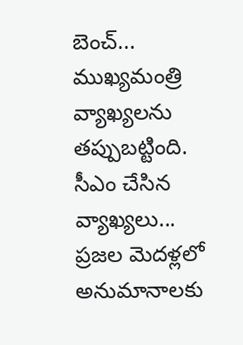బెంచ్‌... ముఖ్యమంత్రి వ్యాఖ్యలను త‌ప్పుబ‌ట్టింది. సీఎం చేసిన వ్యాఖ్య‌లు... ప్ర‌జ‌ల మెద‌ళ్ల‌లో అనుమానాల‌కు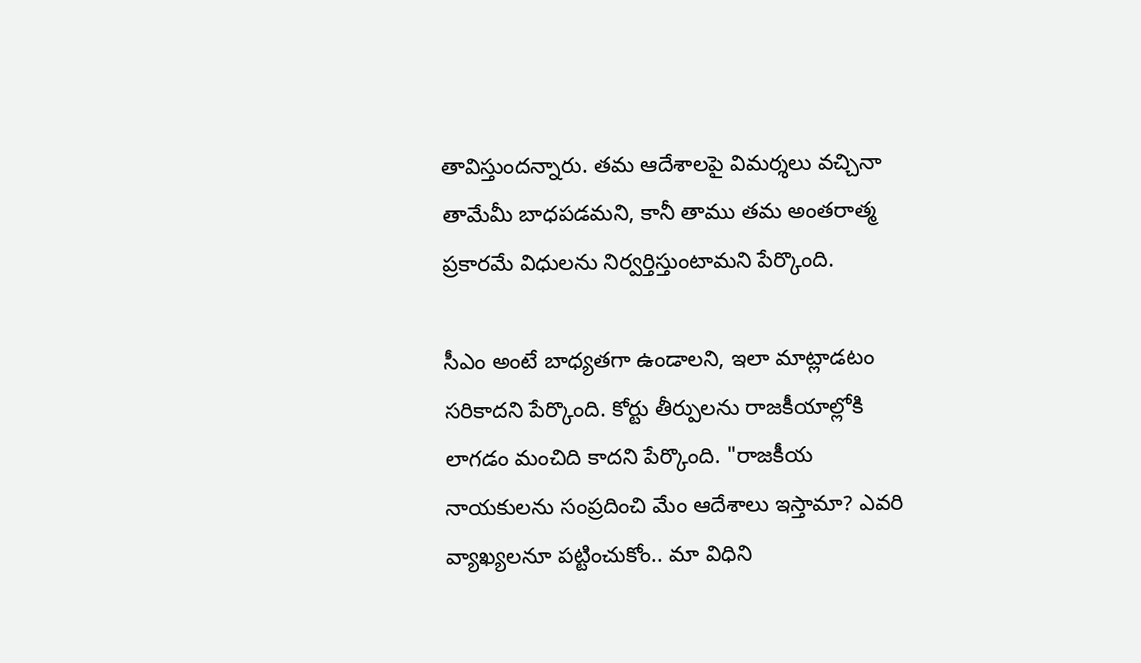తావిస్తుందన్నారు. తమ ఆదేశాల‌పై విమ‌ర్శ‌లు వ‌చ్చినా తామేమీ బాధ‌ప‌డ‌మ‌ని, కానీ తాము త‌మ అంత‌రాత్మ ప్ర‌కార‌మే విధుల‌ను నిర్వ‌ర్తిస్తుంటామ‌ని పేర్కొంది.

సీఎం అంటే బాధ్యతగా ఉండాలని, ఇలా మాట్లాడటం సరికాదని పేర్కొంది. కోర్టు తీర్పులను రాజకీయాల్లోకి లాగడం మంచిది కాదని పేర్కొంది. "రాజ‌కీయ నాయ‌కుల‌ను సంప్ర‌దించి మేం ఆదేశాలు ఇస్తామా? ఎవ‌రి వ్యాఖ్య‌లనూ ప‌ట్టించుకోం.. మా విధిని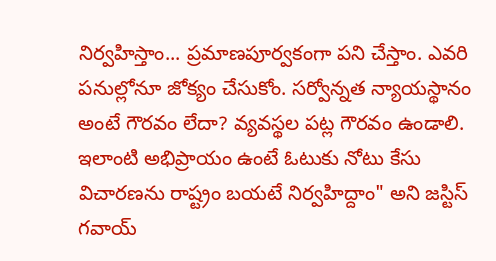నిర్వ‌హిస్తాం... ప్ర‌మాణపూర్వ‌కంగా ప‌ని చేస్తాం. ఎవ‌రి ప‌నుల్లోనూ జోక్యం చేసుకోం. స‌ర్వోన్న‌త న్యాయ‌స్థానం అంటే గౌర‌వం లేదా? వ్య‌వ‌స్థ‌ల ప‌ట్ల గౌరవం ఉండాలి. ఇలాంటి అభిప్రాయం ఉంటే ఓటుకు నోటు కేసు విచార‌ణను రాష్ట్రం బ‌య‌టే నిర్వ‌హిద్దాం" అని జ‌స్టిస్ గ‌వాయ్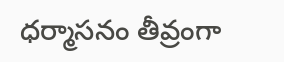ధ‌ర్మాస‌నం తీవ్రంగా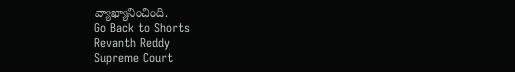వ్యాఖ్యానించింది.
Go Back to Shorts
Revanth Reddy
Supreme Court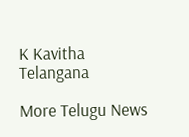K Kavitha
Telangana

More Telugu News